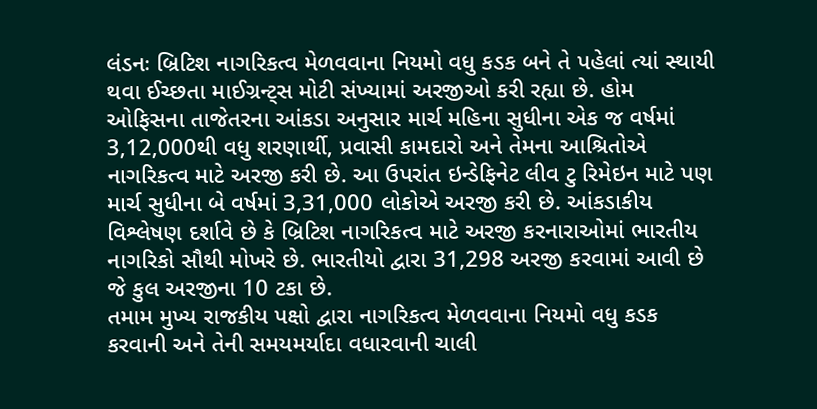લંડનઃ બ્રિટિશ નાગરિકત્વ મેળવવાના નિયમો વધુ કડક બને તે પહેલાં ત્યાં સ્થાયી થવા ઈચ્છતા માઈગ્રન્ટ્સ મોટી સંખ્યામાં અરજીઓ કરી રહ્યા છે. હોમ ઓફિસના તાજેતરના આંકડા અનુસાર માર્ચ મહિના સુધીના એક જ વર્ષમાં 3,12,000થી વધુ શરણાર્થી, પ્રવાસી કામદારો અને તેમના આશ્રિતોએ નાગરિકત્વ માટે અરજી કરી છે. આ ઉપરાંત ઇન્ડેફિનેટ લીવ ટુ રિમેઇન માટે પણ માર્ચ સુધીના બે વર્ષમાં 3,31,000 લોકોએ અરજી કરી છે. આંકડાકીય વિશ્લેષણ દર્શાવે છે કે બ્રિટિશ નાગરિકત્વ માટે અરજી કરનારાઓમાં ભારતીય નાગરિકો સૌથી મોખરે છે. ભારતીયો દ્વારા 31,298 અરજી કરવામાં આવી છે જે કુલ અરજીના 10 ટકા છે.
તમામ મુખ્ય રાજકીય પક્ષો દ્વારા નાગરિકત્વ મેળવવાના નિયમો વધુ કડક કરવાની અને તેની સમયમર્યાદા વધારવાની ચાલી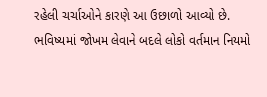રહેલી ચર્ચાઓને કારણે આ ઉછાળો આવ્યો છે. ભવિષ્યમાં જોખમ લેવાને બદલે લોકો વર્તમાન નિયમો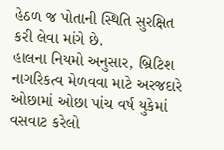હેઠળ જ પોતાની સ્થિતિ સુરક્ષિત કરી લેવા માંગે છે.
હાલના નિયમો અનુસાર, બ્રિટિશ નાગરિકત્વ મેળવવા માટે અરજદારે ઓછામાં ઓછા પાંચ વર્ષ યુકેમાં વસવાટ કરેલો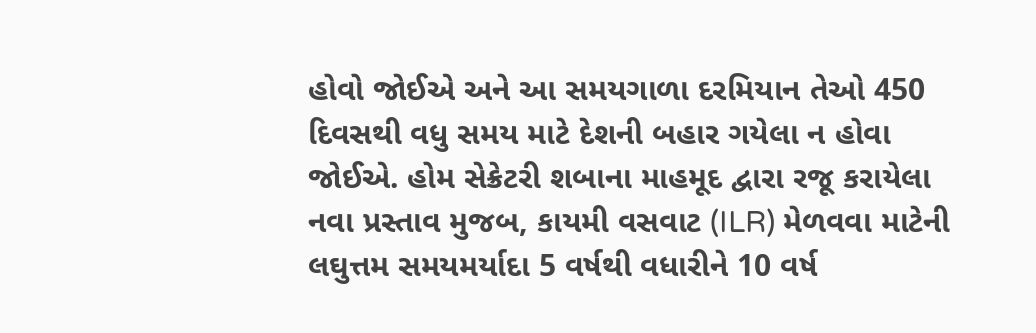હોવો જોઈએ અને આ સમયગાળા દરમિયાન તેઓ 450 દિવસથી વધુ સમય માટે દેશની બહાર ગયેલા ન હોવા જોઈએ. હોમ સેક્રેટરી શબાના માહમૂદ દ્વારા રજૂ કરાયેલા નવા પ્રસ્તાવ મુજબ, કાયમી વસવાટ (ILR) મેળવવા માટેની લઘુત્તમ સમયમર્યાદા 5 વર્ષથી વધારીને 10 વર્ષ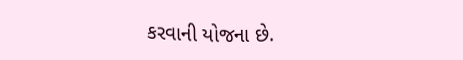કરવાની યોજના છે.